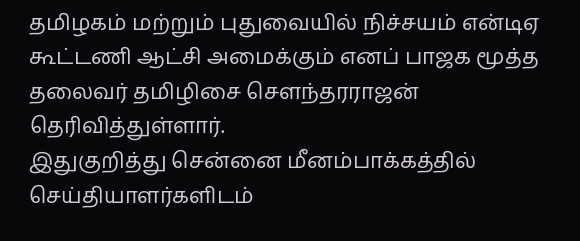தமிழகம் மற்றும் புதுவையில் நிச்சயம் என்டிஏ கூட்டணி ஆட்சி அமைக்கும் எனப் பாஜக மூத்த தலைவர் தமிழிசை சௌந்தரராஜன் தெரிவித்துள்ளார்.
இதுகுறித்து சென்னை மீனம்பாக்கத்தில் செய்தியாளர்களிடம்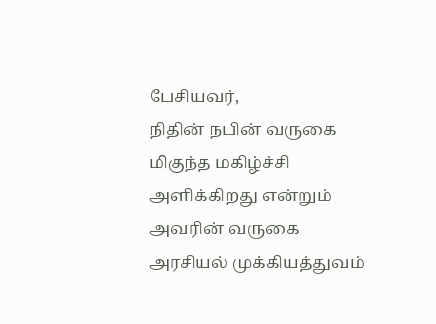பேசியவர்,
நிதின் நபின் வருகை மிகுந்த மகிழ்ச்சி அளிக்கிறது என்றும் அவரின் வருகை அரசியல் முக்கியத்துவம்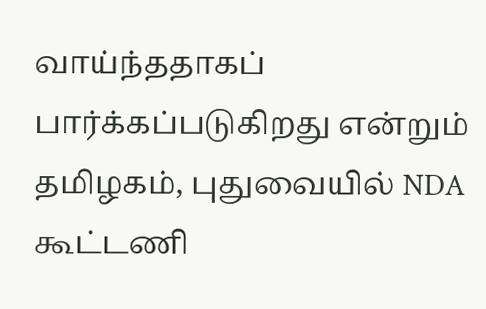வாய்ந்ததாகப் பார்க்கப்படுகிறது என்றும் தமிழகம், புதுவையில் NDA கூட்டணி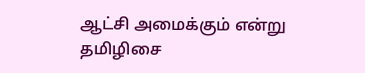ஆட்சி அமைக்கும் என்று தமிழிசை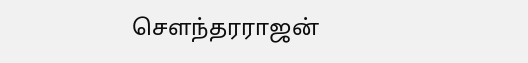சௌந்தரராஜன்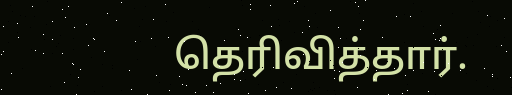தெரிவித்தார்.